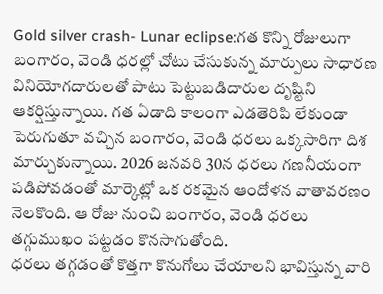Gold silver crash- Lunar eclipse:గత కొన్ని రోజులుగా బంగారం, వెండి ధరల్లో చోటు చేసుకున్న మార్పులు సాధారణ వినియోగదారులతో పాటు పెట్టుబడిదారుల దృష్టిని ఆకర్షిస్తున్నాయి. గత ఏడాది కాలంగా ఎడతెరిపి లేకుండా పెరుగుతూ వచ్చిన బంగారం, వెండి ధరలు ఒక్కసారిగా దిశ మార్చుకున్నాయి. 2026 జనవరి 30న ధరలు గణనీయంగా పడిపోవడంతో మార్కెట్లో ఒక రకమైన ఆందోళన వాతావరణం నెలకొంది. ఆ రోజు నుంచి బంగారం, వెండి ధరలు తగ్గుముఖం పట్టడం కొనసాగుతోంది.
ధరలు తగ్గడంతో కొత్తగా కొనుగోలు చేయాలని భావిస్తున్న వారి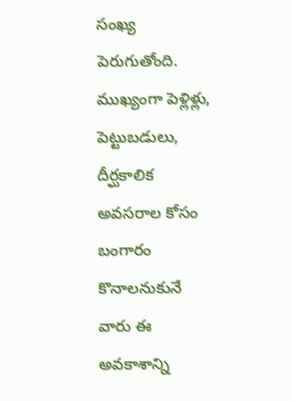సంఖ్య పెరుగుతోంది. ముఖ్యంగా పెళ్లిళ్లు, పెట్టుబడులు, దీర్ఘకాలిక అవసరాల కోసం బంగారం కొనాలనుకునే వారు ఈ అవకాశాన్ని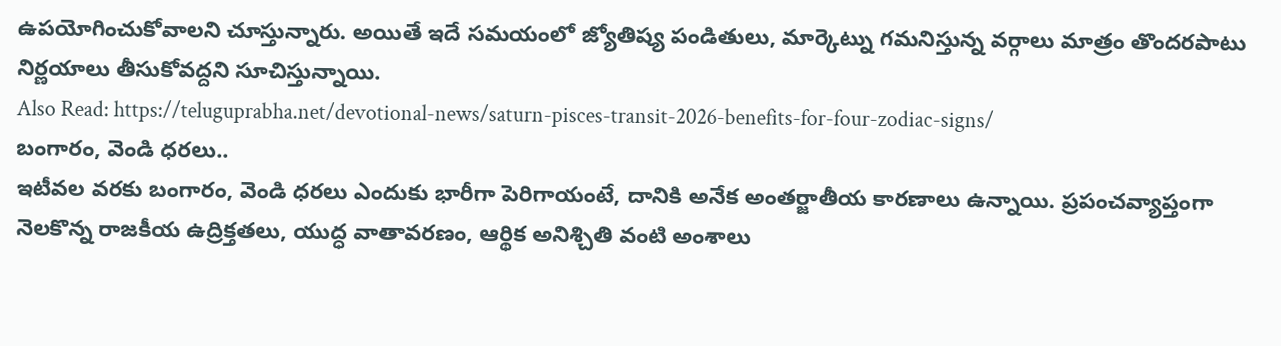ఉపయోగించుకోవాలని చూస్తున్నారు. అయితే ఇదే సమయంలో జ్యోతిష్య పండితులు, మార్కెట్ను గమనిస్తున్న వర్గాలు మాత్రం తొందరపాటు నిర్ణయాలు తీసుకోవద్దని సూచిస్తున్నాయి.
Also Read: https://teluguprabha.net/devotional-news/saturn-pisces-transit-2026-benefits-for-four-zodiac-signs/
బంగారం, వెండి ధరలు..
ఇటీవల వరకు బంగారం, వెండి ధరలు ఎందుకు భారీగా పెరిగాయంటే, దానికి అనేక అంతర్జాతీయ కారణాలు ఉన్నాయి. ప్రపంచవ్యాప్తంగా నెలకొన్న రాజకీయ ఉద్రిక్తతలు, యుద్ధ వాతావరణం, ఆర్థిక అనిశ్చితి వంటి అంశాలు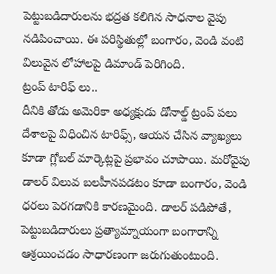పెట్టుబడిదారులను భద్రత కలిగిన సాధనాల వైపు నడిపించాయి. ఈ పరిస్థితుల్లో బంగారం, వెండి వంటి విలువైన లోహాలపై డిమాండ్ పెరిగింది.
ట్రంప్ టారిఫ్ లు..
దీనికి తోడు అమెరికా అధ్యక్షుడు డోనాల్డ్ ట్రంప్ పలు దేశాలపై విధించిన టారిఫ్స్, ఆయన చేసిన వ్యాఖ్యలు కూడా గ్లోబల్ మార్కెట్లపై ప్రభావం చూపాయి. మరోవైపు డాలర్ విలువ బలహీనపడటం కూడా బంగారం, వెండి ధరలు పెరగడానికి కారణమైంది. డాలర్ పడిపోతే, పెట్టుబడిదారులు ప్రత్యామ్నాయంగా బంగారాన్ని ఆశ్రయించడం సాధారణంగా జరుగుతుంటుంది.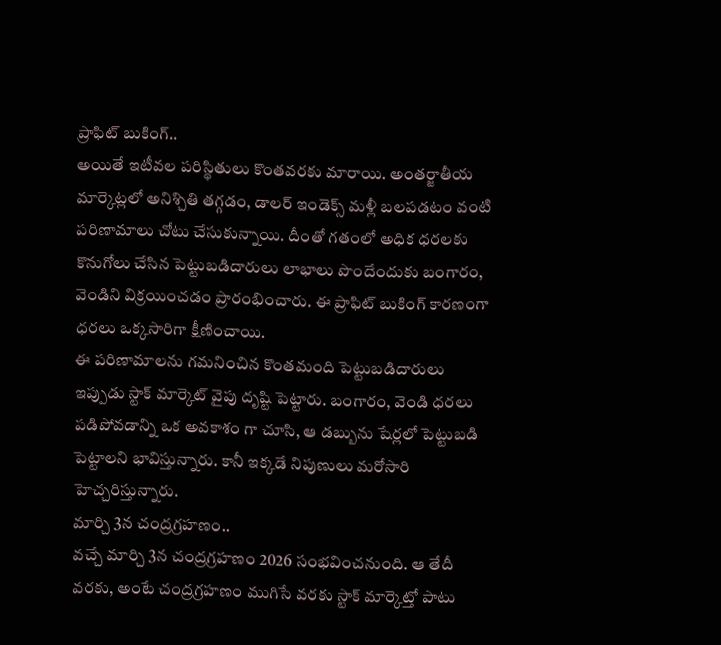ప్రాఫిట్ బుకింగ్..
అయితే ఇటీవల పరిస్థితులు కొంతవరకు మారాయి. అంతర్జాతీయ మార్కెట్లలో అనిశ్చితి తగ్గడం, డాలర్ ఇండెక్స్ మళ్లీ బలపడటం వంటి పరిణామాలు చోటు చేసుకున్నాయి. దీంతో గతంలో అధిక ధరలకు కొనుగోలు చేసిన పెట్టుబడిదారులు లాభాలు పొందేందుకు బంగారం, వెండిని విక్రయించడం ప్రారంభించారు. ఈ ప్రాఫిట్ బుకింగ్ కారణంగా ధరలు ఒక్కసారిగా క్షీణించాయి.
ఈ పరిణామాలను గమనించిన కొంతమంది పెట్టుబడిదారులు ఇప్పుడు స్టాక్ మార్కెట్ వైపు దృష్టి పెట్టారు. బంగారం, వెండి ధరలు పడిపోవడాన్ని ఒక అవకాశం గా చూసి, ఆ డబ్బును షేర్లలో పెట్టుబడి పెట్టాలని భావిస్తున్నారు. కానీ ఇక్కడే నిపుణులు మరోసారి హెచ్చరిస్తున్నారు.
మార్చి 3న చంద్రగ్రహణం..
వచ్చే మార్చి 3న చంద్రగ్రహణం 2026 సంభవించనుంది. ఆ తేదీ వరకు, అంటే చంద్రగ్రహణం ముగిసే వరకు స్టాక్ మార్కెట్తో పాటు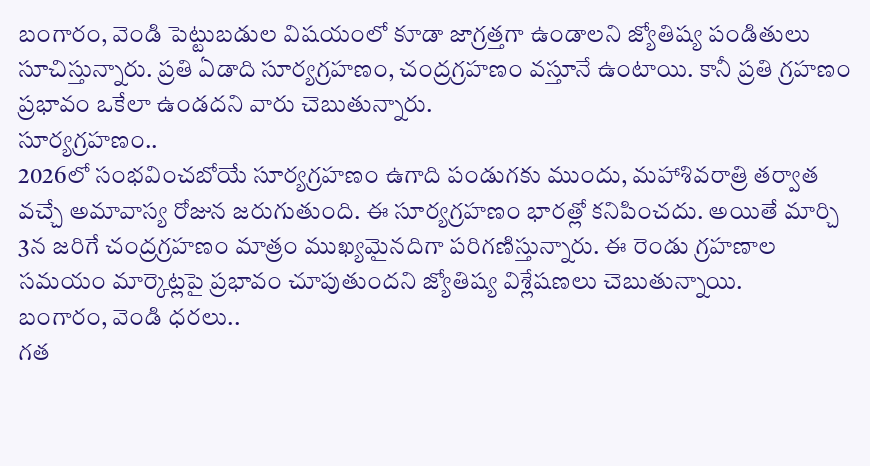బంగారం, వెండి పెట్టుబడుల విషయంలో కూడా జాగ్రత్తగా ఉండాలని జ్యోతిష్య పండితులు సూచిస్తున్నారు. ప్రతి ఏడాది సూర్యగ్రహణం, చంద్రగ్రహణం వస్తూనే ఉంటాయి. కానీ ప్రతి గ్రహణం ప్రభావం ఒకేలా ఉండదని వారు చెబుతున్నారు.
సూర్యగ్రహణం..
2026లో సంభవించబోయే సూర్యగ్రహణం ఉగాది పండుగకు ముందు, మహాశివరాత్రి తర్వాత వచ్చే అమావాస్య రోజున జరుగుతుంది. ఈ సూర్యగ్రహణం భారత్లో కనిపించదు. అయితే మార్చి 3న జరిగే చంద్రగ్రహణం మాత్రం ముఖ్యమైనదిగా పరిగణిస్తున్నారు. ఈ రెండు గ్రహణాల సమయం మార్కెట్లపై ప్రభావం చూపుతుందని జ్యోతిష్య విశ్లేషణలు చెబుతున్నాయి.
బంగారం, వెండి ధరలు..
గత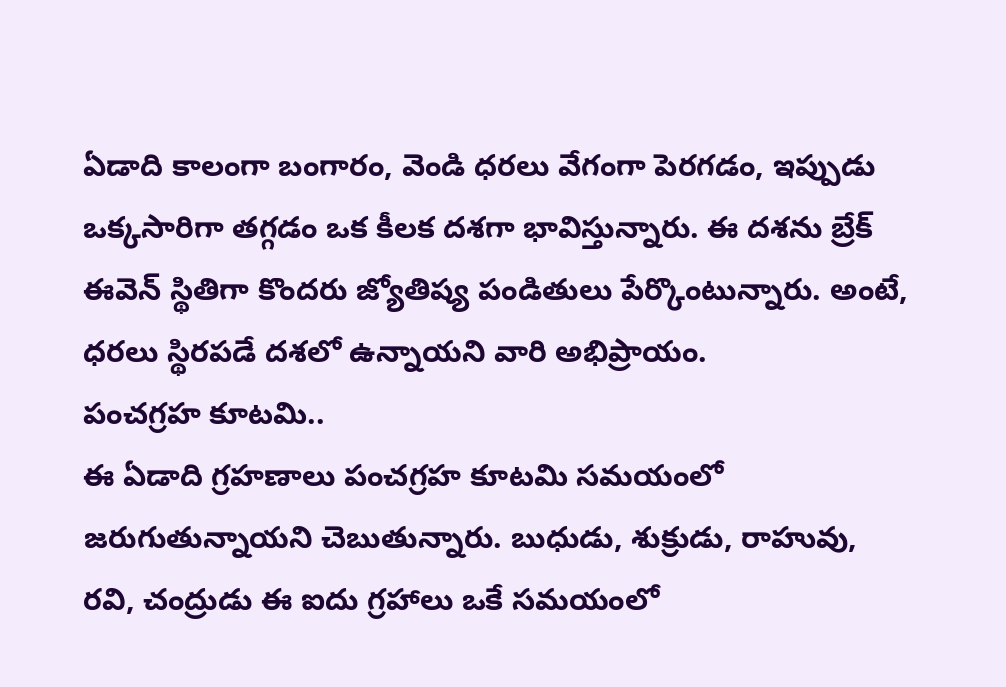ఏడాది కాలంగా బంగారం, వెండి ధరలు వేగంగా పెరగడం, ఇప్పుడు ఒక్కసారిగా తగ్గడం ఒక కీలక దశగా భావిస్తున్నారు. ఈ దశను బ్రేక్ ఈవెన్ స్థితిగా కొందరు జ్యోతిష్య పండితులు పేర్కొంటున్నారు. అంటే, ధరలు స్థిరపడే దశలో ఉన్నాయని వారి అభిప్రాయం.
పంచగ్రహ కూటమి..
ఈ ఏడాది గ్రహణాలు పంచగ్రహ కూటమి సమయంలో జరుగుతున్నాయని చెబుతున్నారు. బుధుడు, శుక్రుడు, రాహువు, రవి, చంద్రుడు ఈ ఐదు గ్రహాలు ఒకే సమయంలో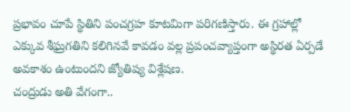ప్రభావం చూపే స్థితిని పంచగ్రహ కూటమిగా పరిగణిస్తారు. ఈ గ్రహాల్లో ఎక్కువ శీఘ్రగతిని కలిగినవే కావడం వల్ల ప్రపంచవ్యాప్తంగా అస్థిరత ఏర్పడే అవకాశం ఉంటుందని జ్యోతిష్య విశ్లేషణ.
చంద్రుడు అతి వేగంగా..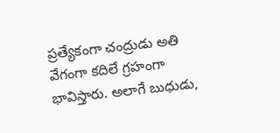ప్రత్యేకంగా చంద్రుడు అతి వేగంగా కదిలే గ్రహంగా భావిస్తారు. అలాగే బుధుడు,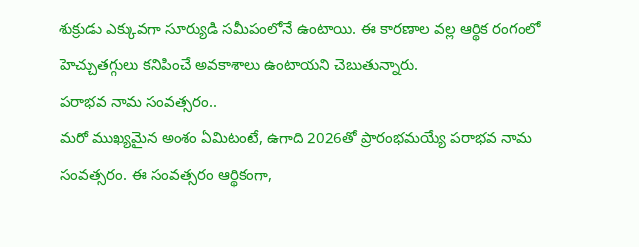శుక్రుడు ఎక్కువగా సూర్యుడి సమీపంలోనే ఉంటాయి. ఈ కారణాల వల్ల ఆర్థిక రంగంలో హెచ్చుతగ్గులు కనిపించే అవకాశాలు ఉంటాయని చెబుతున్నారు.
పరాభవ నామ సంవత్సరం..
మరో ముఖ్యమైన అంశం ఏమిటంటే, ఉగాది 2026తో ప్రారంభమయ్యే పరాభవ నామ సంవత్సరం. ఈ సంవత్సరం ఆర్థికంగా,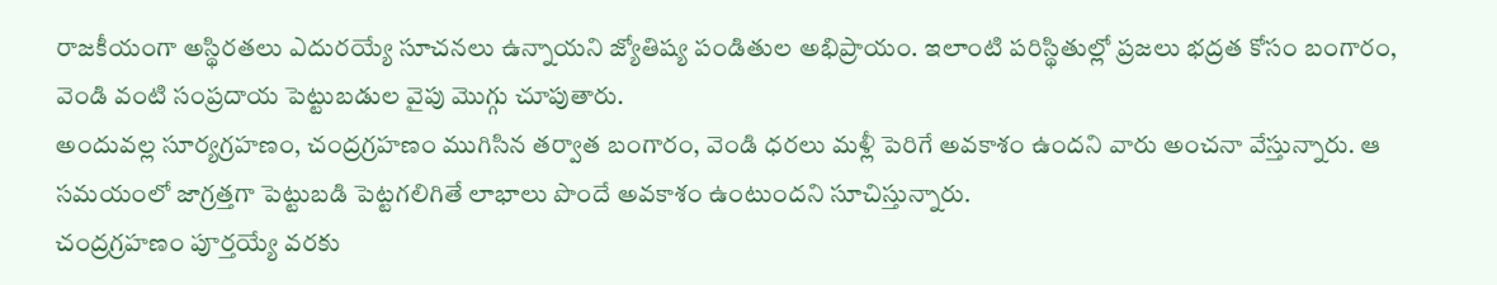రాజకీయంగా అస్థిరతలు ఎదురయ్యే సూచనలు ఉన్నాయని జ్యోతిష్య పండితుల అభిప్రాయం. ఇలాంటి పరిస్థితుల్లో ప్రజలు భద్రత కోసం బంగారం, వెండి వంటి సంప్రదాయ పెట్టుబడుల వైపు మొగ్గు చూపుతారు.
అందువల్ల సూర్యగ్రహణం, చంద్రగ్రహణం ముగిసిన తర్వాత బంగారం, వెండి ధరలు మళ్లీ పెరిగే అవకాశం ఉందని వారు అంచనా వేస్తున్నారు. ఆ సమయంలో జాగ్రత్తగా పెట్టుబడి పెట్టగలిగితే లాభాలు పొందే అవకాశం ఉంటుందని సూచిస్తున్నారు.
చంద్రగ్రహణం పూర్తయ్యే వరకు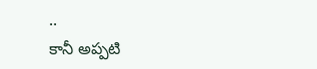..
కానీ అప్పటి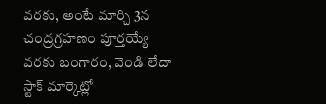వరకు, అంటే మార్చి 3న చంద్రగ్రహణం పూర్తయ్యే వరకు బంగారం, వెండి లేదా స్టాక్ మార్కెట్లో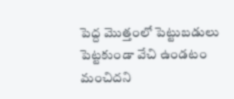పెద్ద మొత్తంలో పెట్టుబడులు పెట్టకుండా వేచి ఉండటం మంచిదని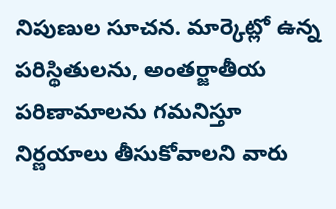నిపుణుల సూచన. మార్కెట్లో ఉన్న పరిస్థితులను, అంతర్జాతీయ పరిణామాలను గమనిస్తూ నిర్ణయాలు తీసుకోవాలని వారు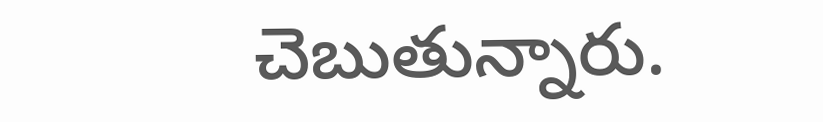చెబుతున్నారు.